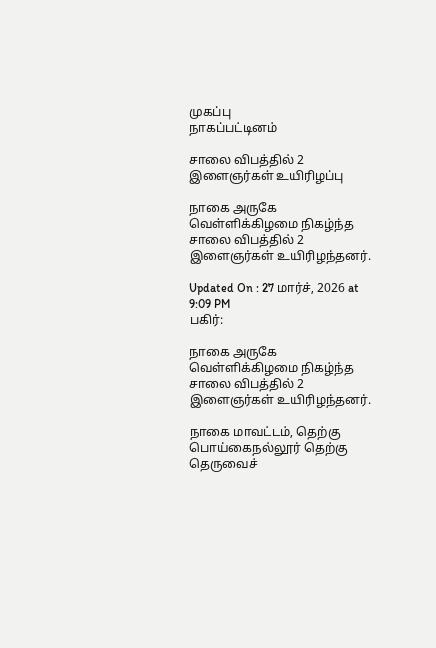முகப்பு
நாகப்பட்டினம்

சாலை விபத்தில் 2 இளைஞர்கள் உயிரிழப்பு

நாகை அருகே வெள்ளிக்கிழமை நிகழ்ந்த சாலை விபத்தில் 2 இளைஞர்கள் உயிரிழந்தனர்.

Updated On : 27 மார்ச், 2026 at 9:09 PM
பகிர்:

நாகை அருகே வெள்ளிக்கிழமை நிகழ்ந்த சாலை விபத்தில் 2 இளைஞர்கள் உயிரிழந்தனர்.

நாகை மாவட்டம், தெற்கு பொய்கைநல்லூர் தெற்கு தெருவைச்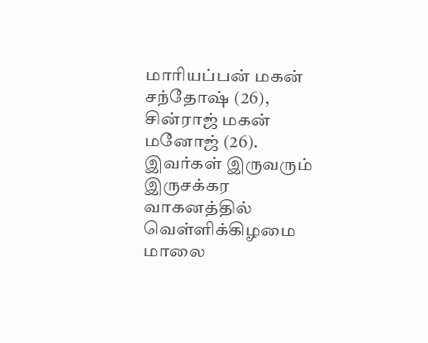மாரியப்பன் மகன் சந்தோஷ் (26), சின்ராஜ் மகன் மனோஜ் (26). இவர்கள் இருவரும் இருசக்கர வாகனத்தில் வெள்ளிக்கிழமை மாலை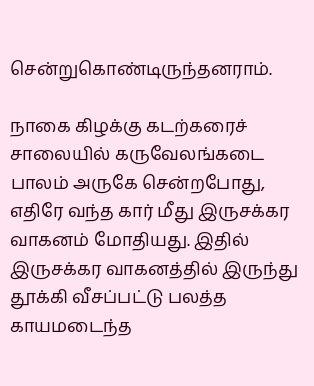சென்றுகொண்டிருந்தனராம்.

நாகை கிழக்கு கடற்கரைச் சாலையில் கருவேலங்கடை பாலம் அருகே சென்றபோது, எதிரே வந்த கார் மீது இருசக்கர வாகனம் மோதியது. இதில் இருசக்கர வாகனத்தில் இருந்து தூக்கி வீசப்பட்டு பலத்த காயமடைந்த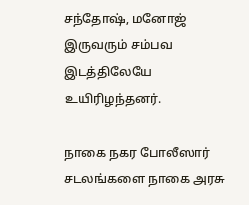சந்தோஷ், மனோஜ் இருவரும் சம்பவ இடத்திலேயே உயிரிழந்தனர்.

நாகை நகர போலீஸார் சடலங்களை நாகை அரசு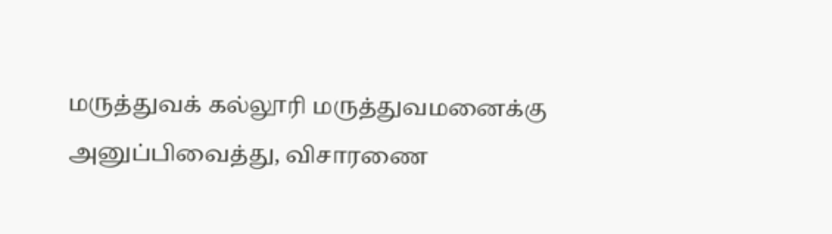மருத்துவக் கல்லூரி மருத்துவமனைக்கு அனுப்பிவைத்து, விசாரணை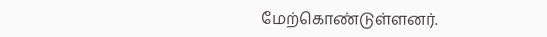மேற்கொண்டுள்ளனர்.